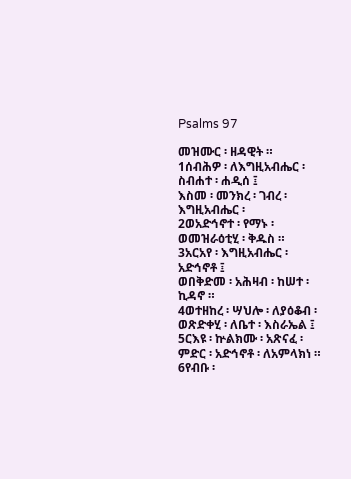Psalms 97

መዝሙር ፡ ዘዳዊት ።
1ሰብሕዎ ፡ ለእግዚአብሔር ፡ ስብሐተ ፡ ሐዲሰ ፤
እስመ ፡ መንክረ ፡ ገብረ ፡ እግዚአብሔር ፡
2ወአድኅኖተ ፡ የማኑ ፡ ወመዝራዕቲሂ ፡ ቅዱስ ።
3አርአየ ፡ እግዚአብሔር ፡ አድኅኖቶ ፤
ወበቅድመ ፡ አሕዛብ ፡ ከሠተ ፡ ኪዳኖ ።
4ወተዘከረ ፡ ሣህሎ ፡ ለያዕቆብ ፡
ወጽድቀሂ ፡ ለቤተ ፡ እስራኤል ፤
5ርእዩ ፡ ኵልክሙ ፡ አጽናፈ ፡ ምድር ፡ አድኅኖቶ ፡ ለአምላክነ ።
6የብቡ ፡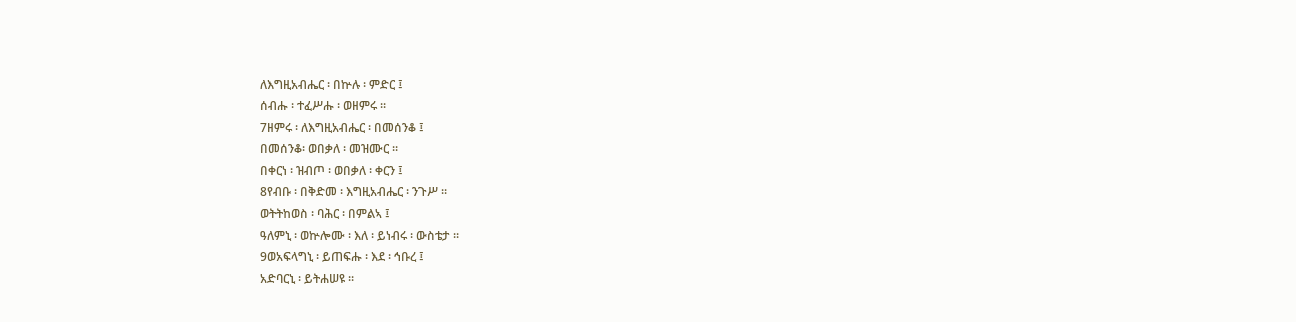ለእግዚአብሔር ፡ በኵሉ ፡ ምድር ፤
ሰብሑ ፡ ተፈሥሑ ፡ ወዘምሩ ።
7ዘምሩ ፡ ለእግዚአብሔር ፡ በመሰንቆ ፤
በመሰንቆ፡ ወበቃለ ፡ መዝሙር ።
በቀርነ ፡ ዝብጦ ፡ ወበቃለ ፡ ቀርን ፤
8የብቡ ፡ በቅድመ ፡ እግዚአብሔር ፡ ንጉሥ ።
ወትትከወስ ፡ ባሕር ፡ በምልኣ ፤
ዓለምኒ ፡ ወኵሎሙ ፡ እለ ፡ ይነብሩ ፡ ውስቴታ ።
9ወአፍላግኒ ፡ ይጠፍሑ ፡ እደ ፡ ኅቡረ ፤
አድባርኒ ፡ ይትሐሠዩ ።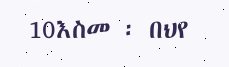10እስመ ፡ በህየ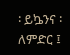፡ ይኴንና ፡ ለምድር ፤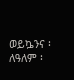ወይኴንና ፡ ለዓለም ፡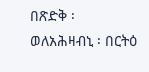በጽድቅ ፡
ወለአሕዛብኒ ፡ በርትዕ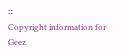።
Copyright information for Geez